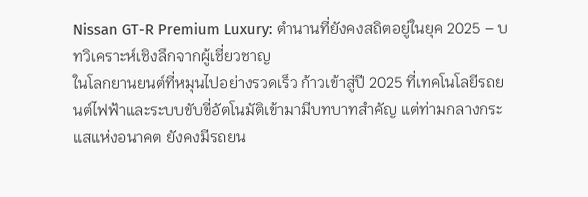Nissan GT-R Premium Luxury: ตำนานที่ยังคงสถิตอยู่ในยุค 2025 – บทวิเคราะห์เชิงลึกจากผู้เชี่ยวชาญ
ในโลกยานยนต์ที่หมุนไปอย่างรวดเร็ว ก้าวเข้าสู่ปี 2025 ที่เทคโนโลยีรถยนต์ไฟฟ้าและระบบขับขี่อัตโนมัติเข้ามามีบทบาทสำคัญ แต่ท่ามกลางกระแสแห่งอนาคต ยังคงมีรถยน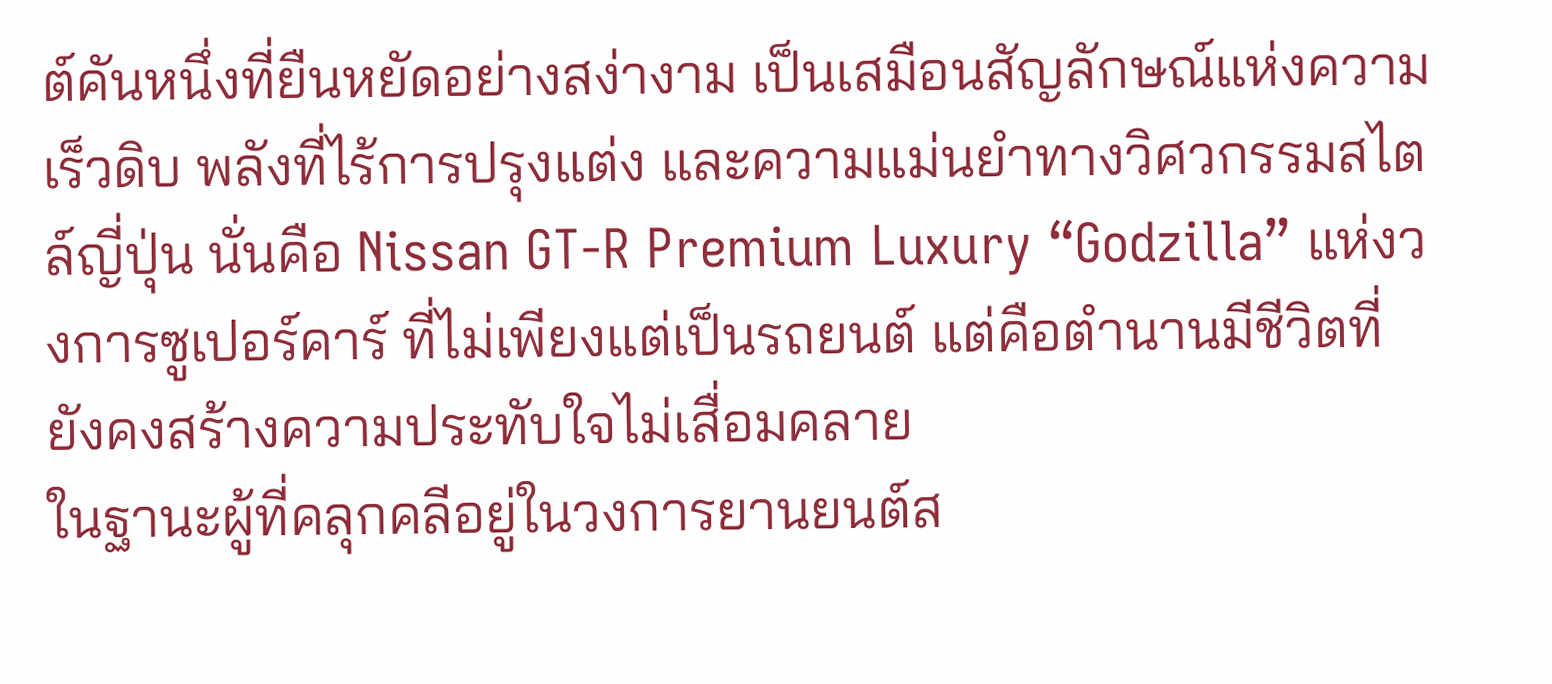ต์คันหนึ่งที่ยืนหยัดอย่างสง่างาม เป็นเสมือนสัญลักษณ์แห่งความเร็วดิบ พลังที่ไร้การปรุงแต่ง และความแม่นยำทางวิศวกรรมสไตล์ญี่ปุ่น นั่นคือ Nissan GT-R Premium Luxury “Godzilla” แห่งวงการซูเปอร์คาร์ ที่ไม่เพียงแต่เป็นรถยนต์ แต่คือตำนานมีชีวิตที่ยังคงสร้างความประทับใจไม่เสื่อมคลาย
ในฐานะผู้ที่คลุกคลีอยู่ในวงการยานยนต์ส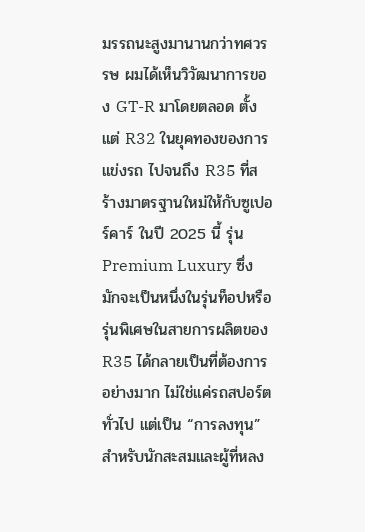มรรถนะสูงมานานกว่าทศวรรษ ผมได้เห็นวิวัฒนาการของ GT-R มาโดยตลอด ตั้งแต่ R32 ในยุคทองของการแข่งรถ ไปจนถึง R35 ที่สร้างมาตรฐานใหม่ให้กับซูเปอร์คาร์ ในปี 2025 นี้ รุ่น Premium Luxury ซึ่งมักจะเป็นหนึ่งในรุ่นท็อปหรือรุ่นพิเศษในสายการผลิตของ R35 ได้กลายเป็นที่ต้องการอย่างมาก ไม่ใช่แค่รถสปอร์ตทั่วไป แต่เป็น “การลงทุน” สำหรับนักสะสมและผู้ที่หลง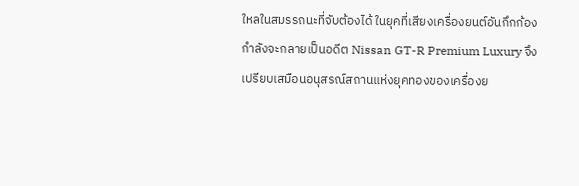ใหลในสมรรถนะที่จับต้องได้ ในยุคที่เสียงเครื่องยนต์อันกึกก้องกำลังจะกลายเป็นอดีต Nissan GT-R Premium Luxury จึงเปรียบเสมือนอนุสรณ์สถานแห่งยุคทองของเครื่องย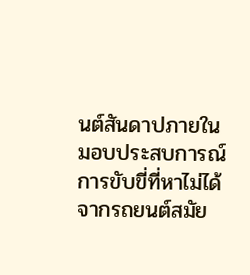นต์สันดาปภายใน มอบประสบการณ์การขับขี่ที่หาไม่ได้จากรถยนต์สมัย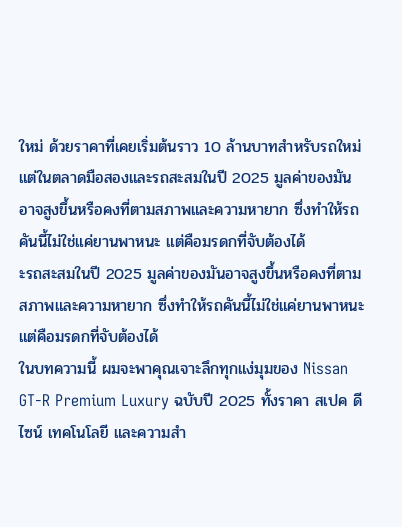ใหม่ ด้วยราคาที่เคยเริ่มต้นราว 10 ล้านบาทสำหรับรถใหม่ แต่ในตลาดมือสองและรถสะสมในปี 2025 มูลค่าของมันอาจสูงขึ้นหรือคงที่ตามสภาพและความหายาก ซึ่งทำให้รถคันนี้ไม่ใช่แค่ยานพาหนะ แต่คือมรดกที่จับต้องได้
ะรถสะสมในปี 2025 มูลค่าของมันอาจสูงขึ้นหรือคงที่ตามสภาพและความหายาก ซึ่งทำให้รถคันนี้ไม่ใช่แค่ยานพาหนะ แต่คือมรดกที่จับต้องได้
ในบทความนี้ ผมจะพาคุณเจาะลึกทุกแง่มุมของ Nissan GT-R Premium Luxury ฉบับปี 2025 ทั้งราคา สเปค ดีไซน์ เทคโนโลยี และความสำ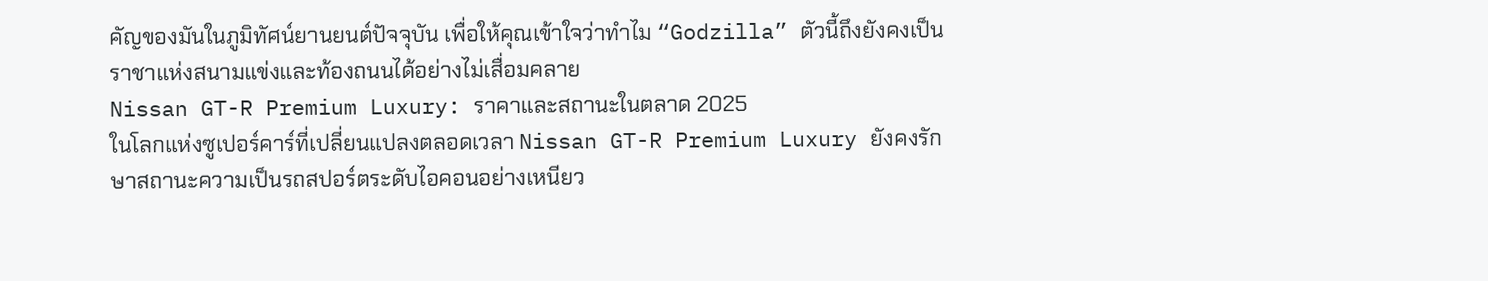คัญของมันในภูมิทัศน์ยานยนต์ปัจจุบัน เพื่อให้คุณเข้าใจว่าทำไม “Godzilla” ตัวนี้ถึงยังคงเป็นราชาแห่งสนามแข่งและท้องถนนได้อย่างไม่เสื่อมคลาย
Nissan GT-R Premium Luxury: ราคาและสถานะในตลาด 2025
ในโลกแห่งซูเปอร์คาร์ที่เปลี่ยนแปลงตลอดเวลา Nissan GT-R Premium Luxury ยังคงรักษาสถานะความเป็นรถสปอร์ตระดับไอคอนอย่างเหนียว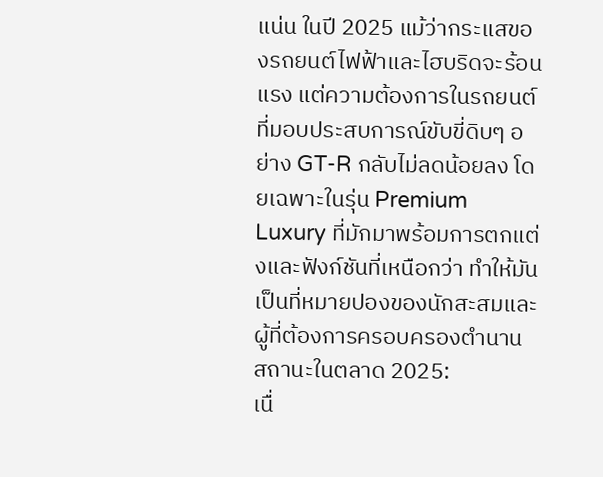แน่น ในปี 2025 แม้ว่ากระแสของรถยนต์ไฟฟ้าและไฮบริดจะร้อนแรง แต่ความต้องการในรถยนต์ที่มอบประสบการณ์ขับขี่ดิบๆ อย่าง GT-R กลับไม่ลดน้อยลง โดยเฉพาะในรุ่น Premium Luxury ที่มักมาพร้อมการตกแต่งและฟังก์ชันที่เหนือกว่า ทำให้มันเป็นที่หมายปองของนักสะสมและผู้ที่ต้องการครอบครองตำนาน
สถานะในตลาด 2025:
เนื่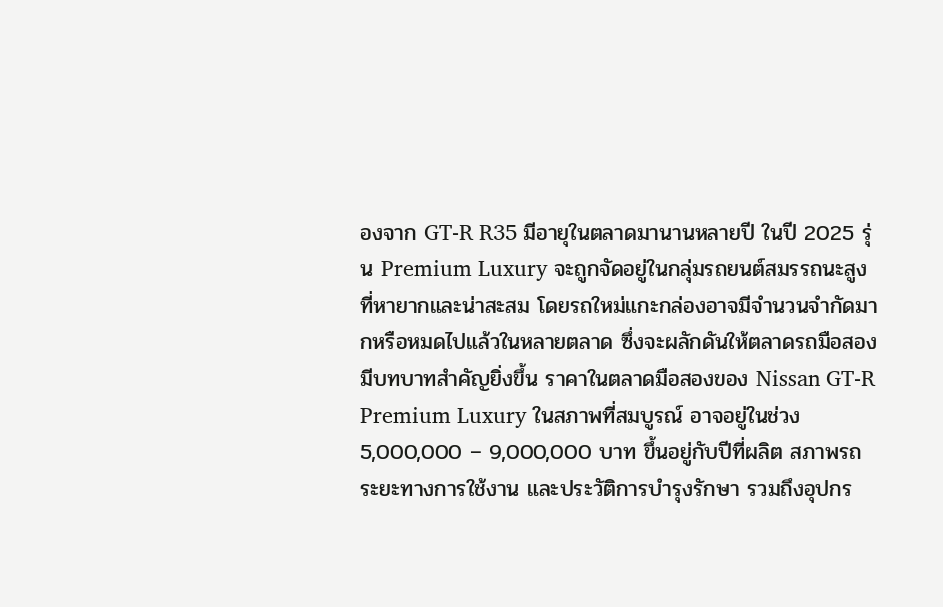องจาก GT-R R35 มีอายุในตลาดมานานหลายปี ในปี 2025 รุ่น Premium Luxury จะถูกจัดอยู่ในกลุ่มรถยนต์สมรรถนะสูงที่หายากและน่าสะสม โดยรถใหม่แกะกล่องอาจมีจำนวนจำกัดมากหรือหมดไปแล้วในหลายตลาด ซึ่งจะผลักดันให้ตลาดรถมือสองมีบทบาทสำคัญยิ่งขึ้น ราคาในตลาดมือสองของ Nissan GT-R Premium Luxury ในสภาพที่สมบูรณ์ อาจอยู่ในช่วง 5,000,000 – 9,000,000 บาท ขึ้นอยู่กับปีที่ผลิต สภาพรถ ระยะทางการใช้งาน และประวัติการบำรุงรักษา รวมถึงอุปกร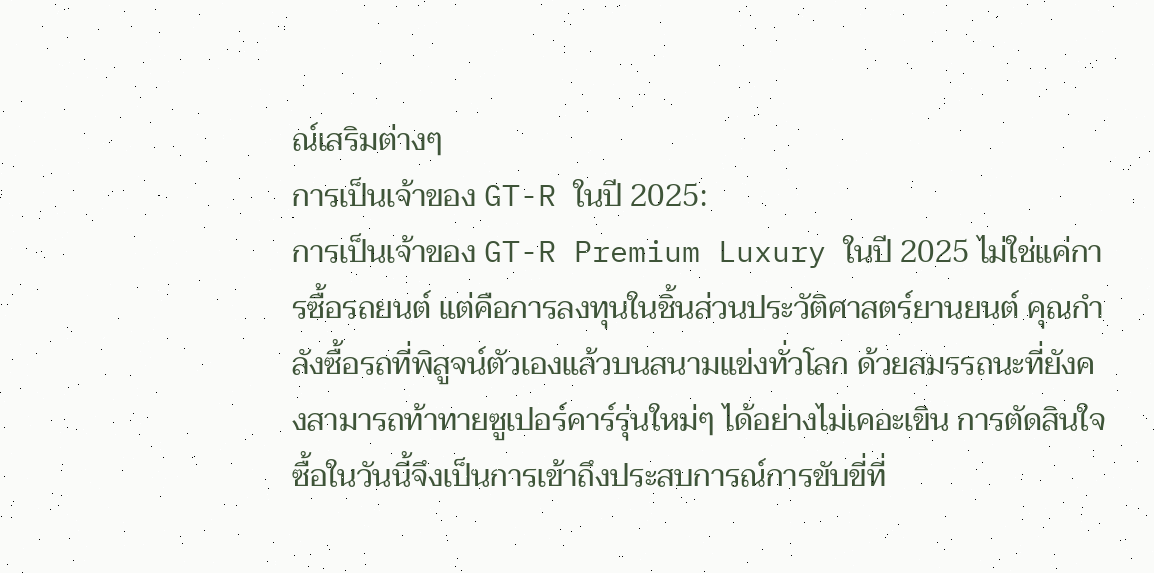ณ์เสริมต่างๆ
การเป็นเจ้าของ GT-R ในปี 2025:
การเป็นเจ้าของ GT-R Premium Luxury ในปี 2025 ไม่ใช่แค่การซื้อรถยนต์ แต่คือการลงทุนในชิ้นส่วนประวัติศาสตร์ยานยนต์ คุณกำลังซื้อรถที่พิสูจน์ตัวเองแล้วบนสนามแข่งทั่วโลก ด้วยสมรรถนะที่ยังคงสามารถท้าทายซูเปอร์คาร์รุ่นใหม่ๆ ได้อย่างไม่เคอะเขิน การตัดสินใจซื้อในวันนี้จึงเป็นการเข้าถึงประสบการณ์การขับขี่ที่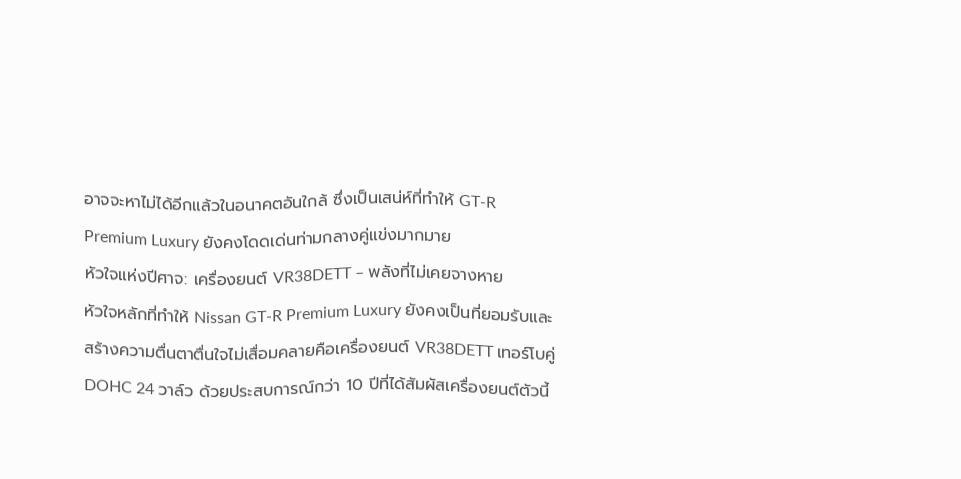อาจจะหาไม่ได้อีกแล้วในอนาคตอันใกล้ ซึ่งเป็นเสน่ห์ที่ทำให้ GT-R Premium Luxury ยังคงโดดเด่นท่ามกลางคู่แข่งมากมาย
หัวใจแห่งปีศาจ: เครื่องยนต์ VR38DETT – พลังที่ไม่เคยจางหาย
หัวใจหลักที่ทำให้ Nissan GT-R Premium Luxury ยังคงเป็นที่ยอมรับและสร้างความตื่นตาตื่นใจไม่เสื่อมคลายคือเครื่องยนต์ VR38DETT เทอร์โบคู่ DOHC 24 วาล์ว ด้วยประสบการณ์กว่า 10 ปีที่ได้สัมผัสเครื่องยนต์ตัวนี้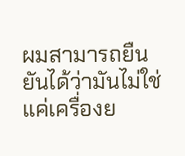ผมสามารถยืนยันได้ว่ามันไม่ใช่แค่เครื่องย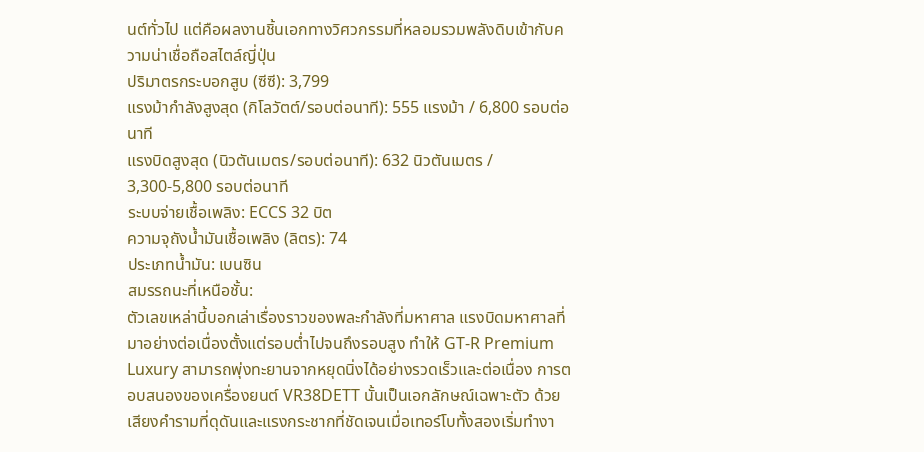นต์ทั่วไป แต่คือผลงานชิ้นเอกทางวิศวกรรมที่หลอมรวมพลังดิบเข้ากับความน่าเชื่อถือสไตล์ญี่ปุ่น
ปริมาตรกระบอกสูบ (ซีซี): 3,799
แรงม้ากำลังสูงสุด (กิโลวัตต์/รอบต่อนาที): 555 แรงม้า / 6,800 รอบต่อนาที
แรงบิดสูงสุด (นิวตันเมตร/รอบต่อนาที): 632 นิวตันเมตร / 3,300-5,800 รอบต่อนาที
ระบบจ่ายเชื้อเพลิง: ECCS 32 บิต
ความจุถังน้ำมันเชื้อเพลิง (ลิตร): 74
ประเภทน้ำมัน: เบนซิน
สมรรถนะที่เหนือชั้น:
ตัวเลขเหล่านี้บอกเล่าเรื่องราวของพละกำลังที่มหาศาล แรงบิดมหาศาลที่มาอย่างต่อเนื่องตั้งแต่รอบต่ำไปจนถึงรอบสูง ทำให้ GT-R Premium Luxury สามารถพุ่งทะยานจากหยุดนิ่งได้อย่างรวดเร็วและต่อเนื่อง การตอบสนองของเครื่องยนต์ VR38DETT นั้นเป็นเอกลักษณ์เฉพาะตัว ด้วยเสียงคำรามที่ดุดันและแรงกระชากที่ชัดเจนเมื่อเทอร์โบทั้งสองเริ่มทำงา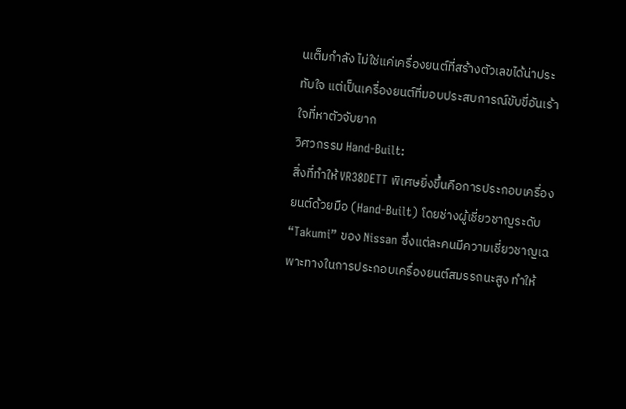นเต็มกำลัง ไม่ใช่แค่เครื่องยนต์ที่สร้างตัวเลขได้น่าประทับใจ แต่เป็นเครื่องยนต์ที่มอบประสบการณ์ขับขี่อันเร้าใจที่หาตัวจับยาก
วิศวกรรม Hand-Built:
สิ่งที่ทำให้ VR38DETT พิเศษยิ่งขึ้นคือการประกอบเครื่องยนต์ด้วยมือ (Hand-Built) โดยช่างผู้เชี่ยวชาญระดับ “Takumi” ของ Nissan ซึ่งแต่ละคนมีความเชี่ยวชาญเฉพาะทางในการประกอบเครื่องยนต์สมรรถนะสูง ทำให้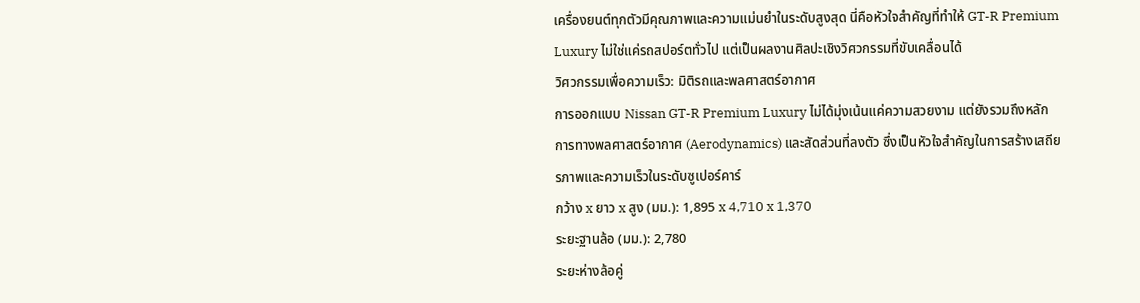เครื่องยนต์ทุกตัวมีคุณภาพและความแม่นยำในระดับสูงสุด นี่คือหัวใจสำคัญที่ทำให้ GT-R Premium Luxury ไม่ใช่แค่รถสปอร์ตทั่วไป แต่เป็นผลงานศิลปะเชิงวิศวกรรมที่ขับเคลื่อนได้
วิศวกรรมเพื่อความเร็ว: มิติรถและพลศาสตร์อากาศ
การออกแบบ Nissan GT-R Premium Luxury ไม่ได้มุ่งเน้นแค่ความสวยงาม แต่ยังรวมถึงหลักการทางพลศาสตร์อากาศ (Aerodynamics) และสัดส่วนที่ลงตัว ซึ่งเป็นหัวใจสำคัญในการสร้างเสถียรภาพและความเร็วในระดับซูเปอร์คาร์
กว้าง x ยาว x สูง (มม.): 1,895 x 4,710 x 1,370
ระยะฐานล้อ (มม.): 2,780
ระยะห่างล้อคู่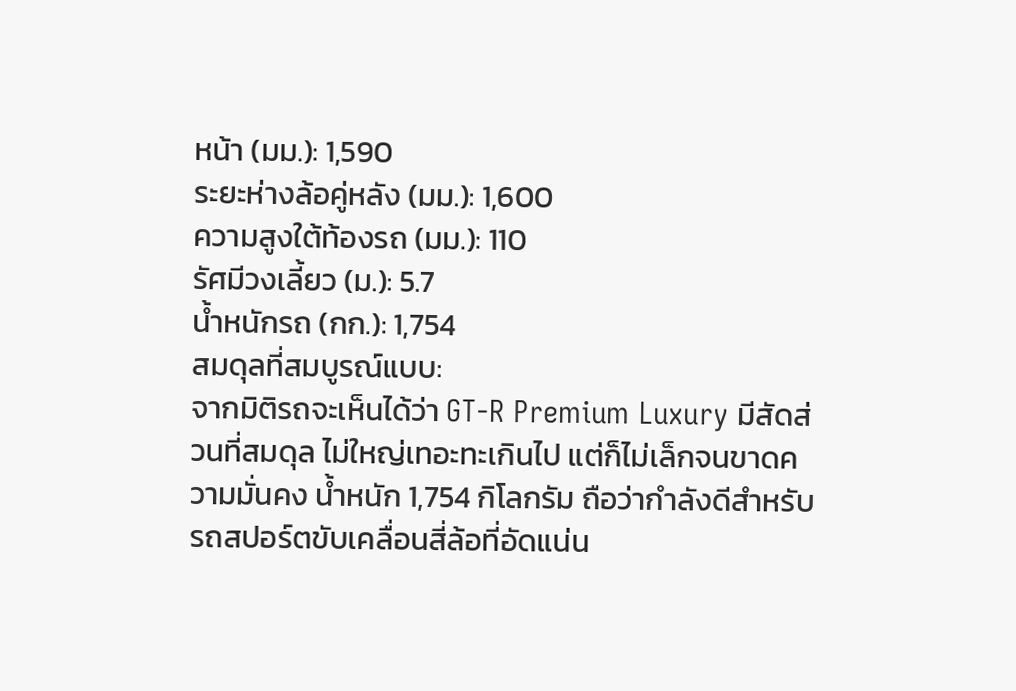หน้า (มม.): 1,590
ระยะห่างล้อคู่หลัง (มม.): 1,600
ความสูงใต้ท้องรถ (มม.): 110
รัศมีวงเลี้ยว (ม.): 5.7
น้ำหนักรถ (กก.): 1,754
สมดุลที่สมบูรณ์แบบ:
จากมิติรถจะเห็นได้ว่า GT-R Premium Luxury มีสัดส่วนที่สมดุล ไม่ใหญ่เทอะทะเกินไป แต่ก็ไม่เล็กจนขาดความมั่นคง น้ำหนัก 1,754 กิโลกรัม ถือว่ากำลังดีสำหรับรถสปอร์ตขับเคลื่อนสี่ล้อที่อัดแน่น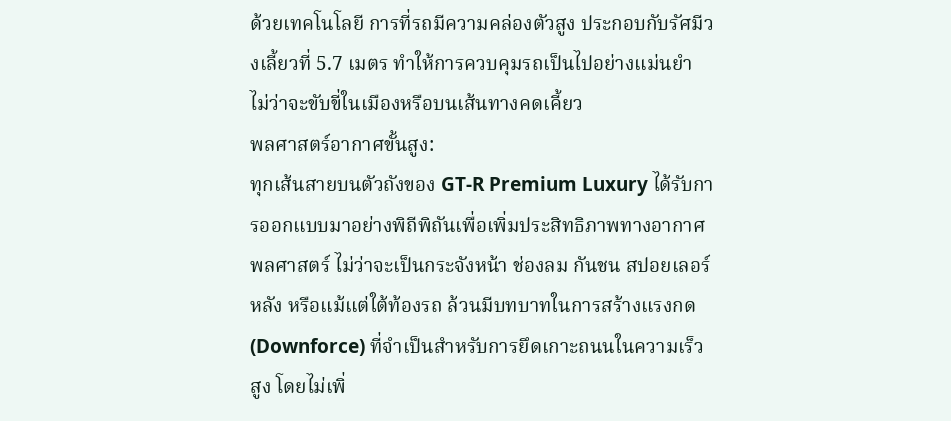ด้วยเทคโนโลยี การที่รถมีความคล่องตัวสูง ประกอบกับรัศมีวงเลี้ยวที่ 5.7 เมตร ทำให้การควบคุมรถเป็นไปอย่างแม่นยำ ไม่ว่าจะขับขี่ในเมืองหรือบนเส้นทางคดเคี้ยว
พลศาสตร์อากาศขั้นสูง:
ทุกเส้นสายบนตัวถังของ GT-R Premium Luxury ได้รับการออกแบบมาอย่างพิถีพิถันเพื่อเพิ่มประสิทธิภาพทางอากาศพลศาสตร์ ไม่ว่าจะเป็นกระจังหน้า ช่องลม กันชน สปอยเลอร์หลัง หรือแม้แต่ใต้ท้องรถ ล้วนมีบทบาทในการสร้างแรงกด (Downforce) ที่จำเป็นสำหรับการยึดเกาะถนนในความเร็วสูง โดยไม่เพิ่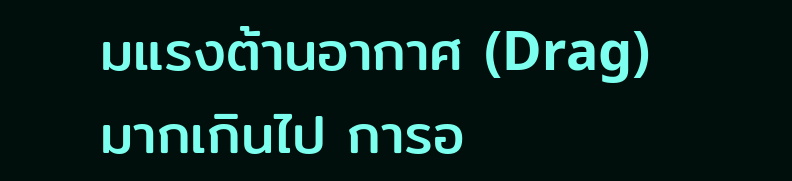มแรงต้านอากาศ (Drag) มากเกินไป การอ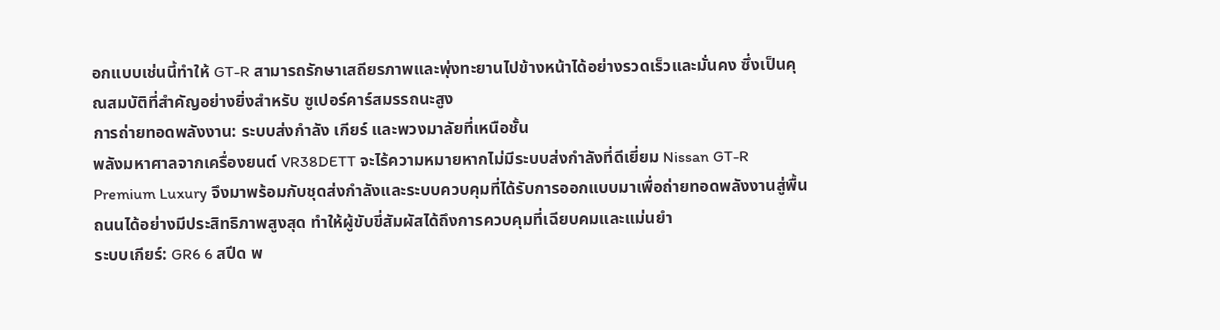อกแบบเช่นนี้ทำให้ GT-R สามารถรักษาเสถียรภาพและพุ่งทะยานไปข้างหน้าได้อย่างรวดเร็วและมั่นคง ซึ่งเป็นคุณสมบัติที่สำคัญอย่างยิ่งสำหรับ ซูเปอร์คาร์สมรรถนะสูง
การถ่ายทอดพลังงาน: ระบบส่งกำลัง เกียร์ และพวงมาลัยที่เหนือชั้น
พลังมหาศาลจากเครื่องยนต์ VR38DETT จะไร้ความหมายหากไม่มีระบบส่งกำลังที่ดีเยี่ยม Nissan GT-R Premium Luxury จึงมาพร้อมกับชุดส่งกำลังและระบบควบคุมที่ได้รับการออกแบบมาเพื่อถ่ายทอดพลังงานสู่พื้นถนนได้อย่างมีประสิทธิภาพสูงสุด ทำให้ผู้ขับขี่สัมผัสได้ถึงการควบคุมที่เฉียบคมและแม่นยำ
ระบบเกียร์: GR6 6 สปีด พ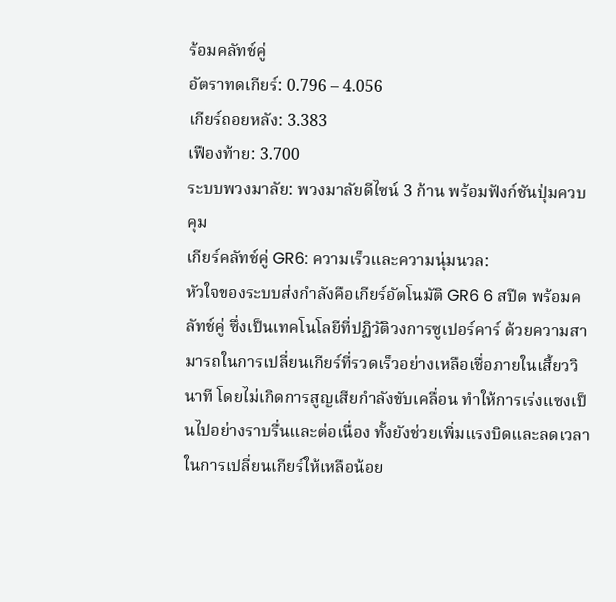ร้อมคลัทช์คู่
อัตราทดเกียร์: 0.796 – 4.056
เกียร์ถอยหลัง: 3.383
เฟืองท้าย: 3.700
ระบบพวงมาลัย: พวงมาลัยดีไซน์ 3 ก้าน พร้อมฟังก์ชันปุ่มควบคุม
เกียร์คลัทช์คู่ GR6: ความเร็วและความนุ่มนวล:
หัวใจของระบบส่งกำลังคือเกียร์อัตโนมัติ GR6 6 สปีด พร้อมคลัทช์คู่ ซึ่งเป็นเทคโนโลยีที่ปฏิวัติวงการซูเปอร์คาร์ ด้วยความสามารถในการเปลี่ยนเกียร์ที่รวดเร็วอย่างเหลือเชื่อภายในเสี้ยววินาที โดยไม่เกิดการสูญเสียกำลังขับเคลื่อน ทำให้การเร่งแซงเป็นไปอย่างราบรื่นและต่อเนื่อง ทั้งยังช่วยเพิ่มแรงบิดและลดเวลาในการเปลี่ยนเกียร์ให้เหลือน้อย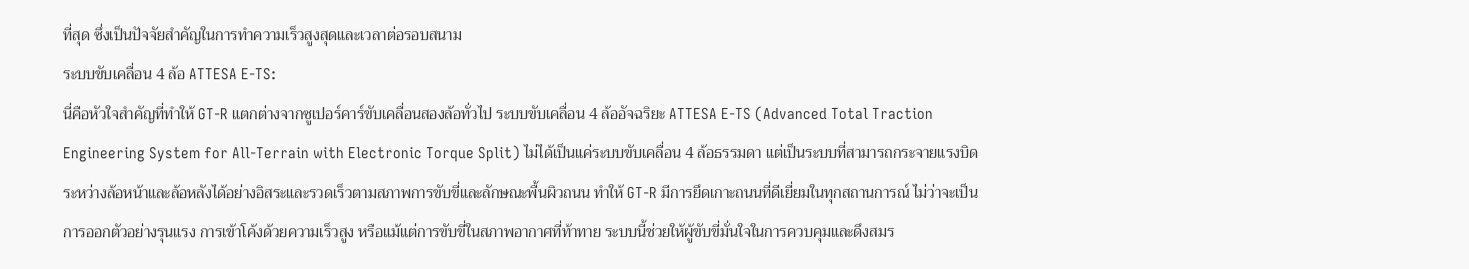ที่สุด ซึ่งเป็นปัจจัยสำคัญในการทำความเร็วสูงสุดและเวลาต่อรอบสนาม
ระบบขับเคลื่อน 4 ล้อ ATTESA E-TS:
นี่คือหัวใจสำคัญที่ทำให้ GT-R แตกต่างจากซูเปอร์คาร์ขับเคลื่อนสองล้อทั่วไป ระบบขับเคลื่อน 4 ล้ออัจฉริยะ ATTESA E-TS (Advanced Total Traction Engineering System for All-Terrain with Electronic Torque Split) ไม่ได้เป็นแค่ระบบขับเคลื่อน 4 ล้อธรรมดา แต่เป็นระบบที่สามารถกระจายแรงบิดระหว่างล้อหน้าและล้อหลังได้อย่างอิสระและรวดเร็วตามสภาพการขับขี่และลักษณะพื้นผิวถนน ทำให้ GT-R มีการยึดเกาะถนนที่ดีเยี่ยมในทุกสถานการณ์ ไม่ว่าจะเป็นการออกตัวอย่างรุนแรง การเข้าโค้งด้วยความเร็วสูง หรือแม้แต่การขับขี่ในสภาพอากาศที่ท้าทาย ระบบนี้ช่วยให้ผู้ขับขี่มั่นใจในการควบคุมและดึงสมร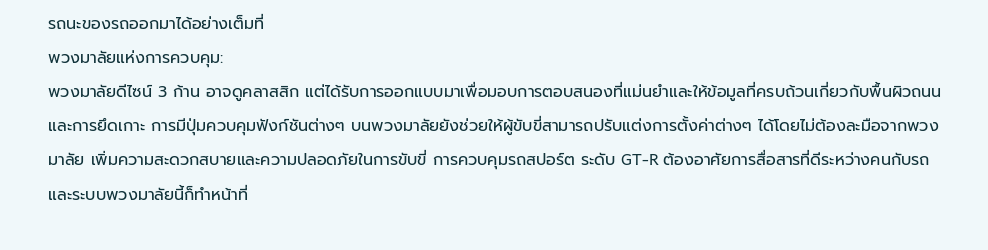รถนะของรถออกมาได้อย่างเต็มที่
พวงมาลัยแห่งการควบคุม:
พวงมาลัยดีไซน์ 3 ก้าน อาจดูคลาสสิก แต่ได้รับการออกแบบมาเพื่อมอบการตอบสนองที่แม่นยำและให้ข้อมูลที่ครบถ้วนเกี่ยวกับพื้นผิวถนนและการยึดเกาะ การมีปุ่มควบคุมฟังก์ชันต่างๆ บนพวงมาลัยยังช่วยให้ผู้ขับขี่สามารถปรับแต่งการตั้งค่าต่างๆ ได้โดยไม่ต้องละมือจากพวงมาลัย เพิ่มความสะดวกสบายและความปลอดภัยในการขับขี่ การควบคุมรถสปอร์ต ระดับ GT-R ต้องอาศัยการสื่อสารที่ดีระหว่างคนกับรถ และระบบพวงมาลัยนี้ก็ทำหน้าที่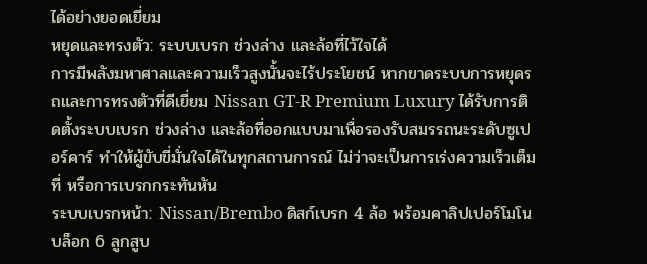ได้อย่างยอดเยี่ยม
หยุดและทรงตัว: ระบบเบรก ช่วงล่าง และล้อที่ไว้ใจได้
การมีพลังมหาศาลและความเร็วสูงนั้นจะไร้ประโยชน์ หากขาดระบบการหยุดรถและการทรงตัวที่ดีเยี่ยม Nissan GT-R Premium Luxury ได้รับการติดตั้งระบบเบรก ช่วงล่าง และล้อที่ออกแบบมาเพื่อรองรับสมรรถนะระดับซูเปอร์คาร์ ทำให้ผู้ขับขี่มั่นใจได้ในทุกสถานการณ์ ไม่ว่าจะเป็นการเร่งความเร็วเต็มที่ หรือการเบรกกระทันหัน
ระบบเบรกหน้า: Nissan/Brembo ดิสก์เบรก 4 ล้อ พร้อมคาลิปเปอร์โมโนบล็อก 6 ลูกสูบ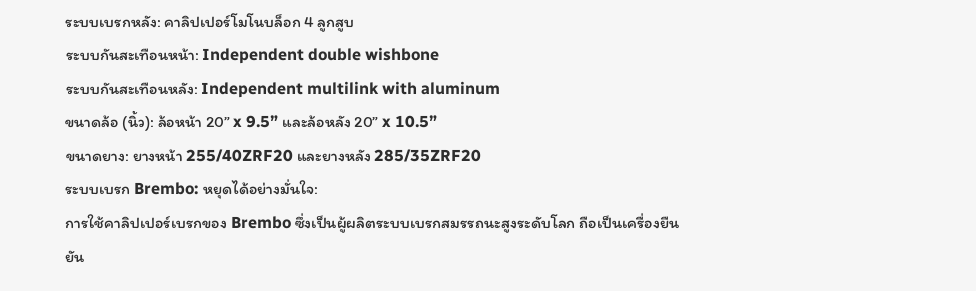ระบบเบรกหลัง: คาลิปเปอร์โมโนบล็อก 4 ลูกสูบ
ระบบกันสะเทือนหน้า: Independent double wishbone
ระบบกันสะเทือนหลัง: Independent multilink with aluminum
ขนาดล้อ (นิ้ว): ล้อหน้า 20” x 9.5” และล้อหลัง 20” x 10.5”
ขนาดยาง: ยางหน้า 255/40ZRF20 และยางหลัง 285/35ZRF20
ระบบเบรก Brembo: หยุดได้อย่างมั่นใจ:
การใช้คาลิปเปอร์เบรกของ Brembo ซึ่งเป็นผู้ผลิตระบบเบรกสมรรถนะสูงระดับโลก ถือเป็นเครื่องยืนยัน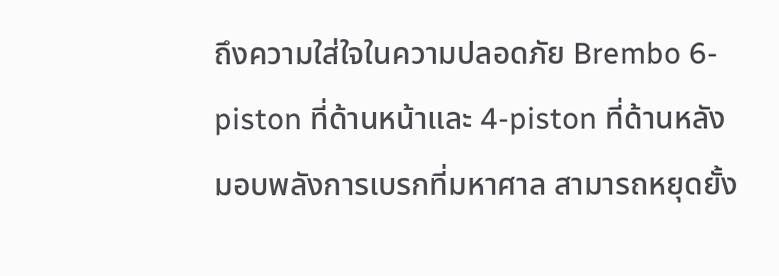ถึงความใส่ใจในความปลอดภัย Brembo 6-piston ที่ด้านหน้าและ 4-piston ที่ด้านหลัง มอบพลังการเบรกที่มหาศาล สามารถหยุดยั้ง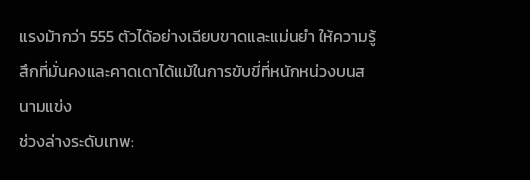แรงม้ากว่า 555 ตัวได้อย่างเฉียบขาดและแม่นยำ ให้ความรู้สึกที่มั่นคงและคาดเดาได้แม้ในการขับขี่ที่หนักหน่วงบนสนามแข่ง
ช่วงล่างระดับเทพ: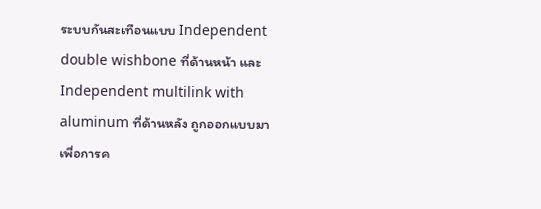ระบบกันสะเทือนแบบ Independent double wishbone ที่ด้านหน้า และ Independent multilink with aluminum ที่ด้านหลัง ถูกออกแบบมาเพื่อการค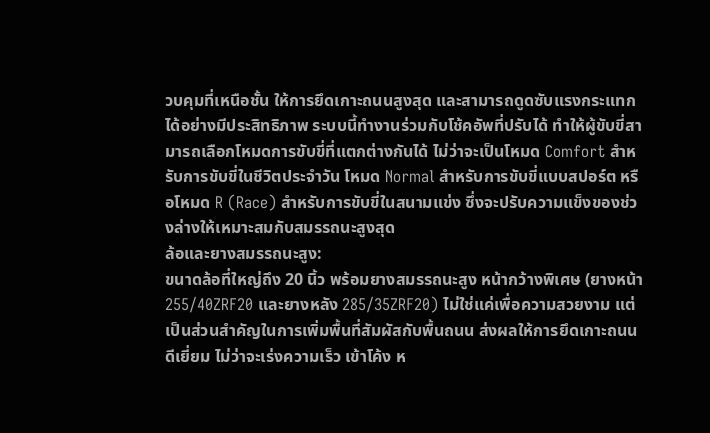วบคุมที่เหนือชั้น ให้การยึดเกาะถนนสูงสุด และสามารถดูดซับแรงกระแทกได้อย่างมีประสิทธิภาพ ระบบนี้ทำงานร่วมกับโช้คอัพที่ปรับได้ ทำให้ผู้ขับขี่สามารถเลือกโหมดการขับขี่ที่แตกต่างกันได้ ไม่ว่าจะเป็นโหมด Comfort สำหรับการขับขี่ในชีวิตประจำวัน โหมด Normal สำหรับการขับขี่แบบสปอร์ต หรือโหมด R (Race) สำหรับการขับขี่ในสนามแข่ง ซึ่งจะปรับความแข็งของช่วงล่างให้เหมาะสมกับสมรรถนะสูงสุด
ล้อและยางสมรรถนะสูง:
ขนาดล้อที่ใหญ่ถึง 20 นิ้ว พร้อมยางสมรรถนะสูง หน้ากว้างพิเศษ (ยางหน้า 255/40ZRF20 และยางหลัง 285/35ZRF20) ไม่ใช่แค่เพื่อความสวยงาม แต่เป็นส่วนสำคัญในการเพิ่มพื้นที่สัมผัสกับพื้นถนน ส่งผลให้การยึดเกาะถนนดีเยี่ยม ไม่ว่าจะเร่งความเร็ว เข้าโค้ง ห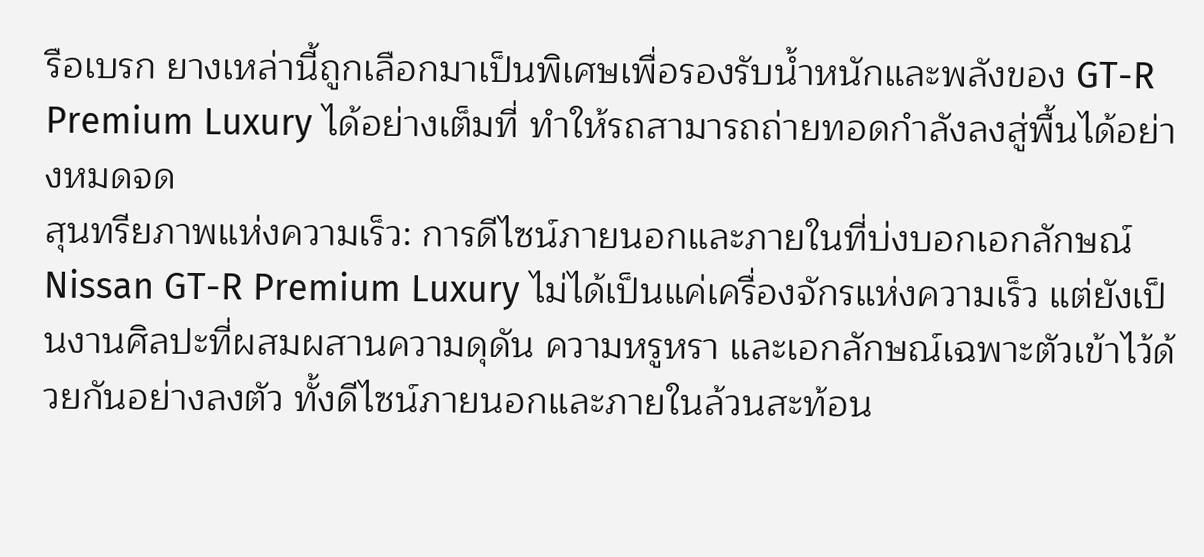รือเบรก ยางเหล่านี้ถูกเลือกมาเป็นพิเศษเพื่อรองรับน้ำหนักและพลังของ GT-R Premium Luxury ได้อย่างเต็มที่ ทำให้รถสามารถถ่ายทอดกำลังลงสู่พื้นได้อย่างหมดจด
สุนทรียภาพแห่งความเร็ว: การดีไซน์ภายนอกและภายในที่บ่งบอกเอกลักษณ์
Nissan GT-R Premium Luxury ไม่ได้เป็นแค่เครื่องจักรแห่งความเร็ว แต่ยังเป็นงานศิลปะที่ผสมผสานความดุดัน ความหรูหรา และเอกลักษณ์เฉพาะตัวเข้าไว้ด้วยกันอย่างลงตัว ทั้งดีไซน์ภายนอกและภายในล้วนสะท้อน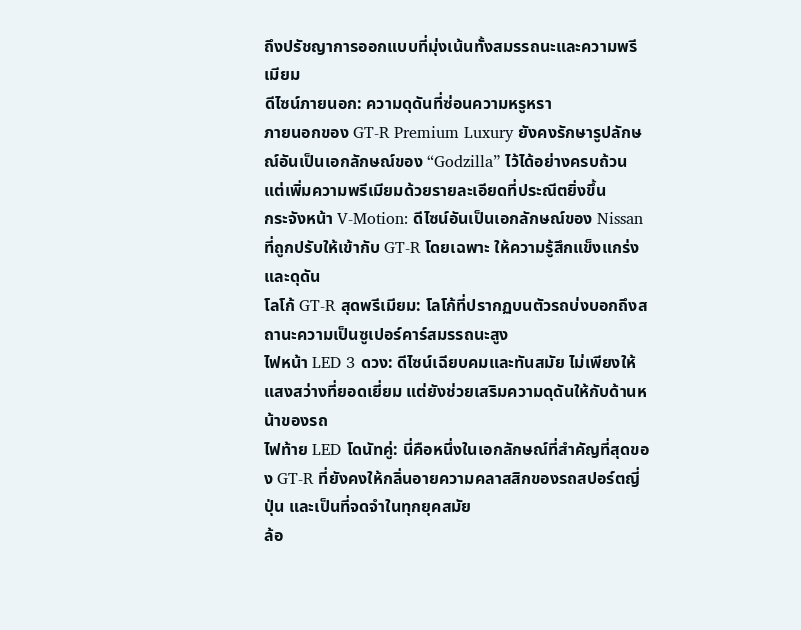ถึงปรัชญาการออกแบบที่มุ่งเน้นทั้งสมรรถนะและความพรีเมียม
ดีไซน์ภายนอก: ความดุดันที่ซ่อนความหรูหรา
ภายนอกของ GT-R Premium Luxury ยังคงรักษารูปลักษณ์อันเป็นเอกลักษณ์ของ “Godzilla” ไว้ได้อย่างครบถ้วน แต่เพิ่มความพรีเมียมด้วยรายละเอียดที่ประณีตยิ่งขึ้น
กระจังหน้า V-Motion: ดีไซน์อันเป็นเอกลักษณ์ของ Nissan ที่ถูกปรับให้เข้ากับ GT-R โดยเฉพาะ ให้ความรู้สึกแข็งแกร่งและดุดัน
โลโก้ GT-R สุดพรีเมียม: โลโก้ที่ปรากฏบนตัวรถบ่งบอกถึงสถานะความเป็นซูเปอร์คาร์สมรรถนะสูง
ไฟหน้า LED 3 ดวง: ดีไซน์เฉียบคมและทันสมัย ไม่เพียงให้แสงสว่างที่ยอดเยี่ยม แต่ยังช่วยเสริมความดุดันให้กับด้านหน้าของรถ
ไฟท้าย LED โดนัทคู่: นี่คือหนึ่งในเอกลักษณ์ที่สำคัญที่สุดของ GT-R ที่ยังคงให้กลิ่นอายความคลาสสิกของรถสปอร์ตญี่ปุ่น และเป็นที่จดจำในทุกยุคสมัย
ล้อ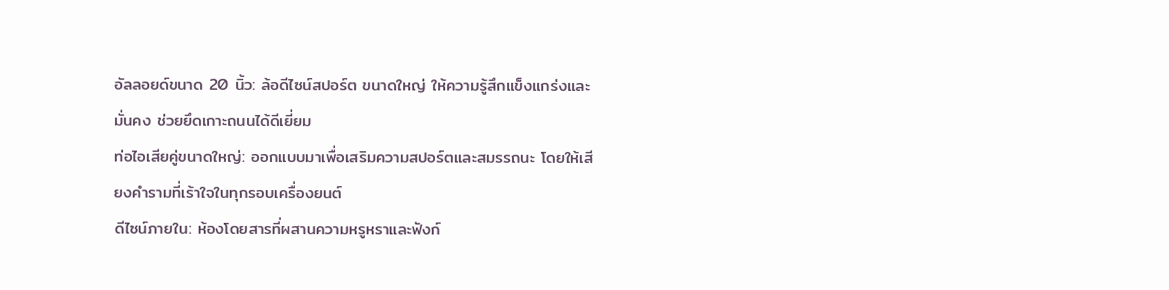อัลลอยด์ขนาด 20 นิ้ว: ล้อดีไซน์สปอร์ต ขนาดใหญ่ ให้ความรู้สึกแข็งแกร่งและมั่นคง ช่วยยึดเกาะถนนได้ดีเยี่ยม
ท่อไอเสียคู่ขนาดใหญ่: ออกแบบมาเพื่อเสริมความสปอร์ตและสมรรถนะ โดยให้เสียงคำรามที่เร้าใจในทุกรอบเครื่องยนต์
ดีไซน์ภายใน: ห้องโดยสารที่ผสานความหรูหราและฟังก์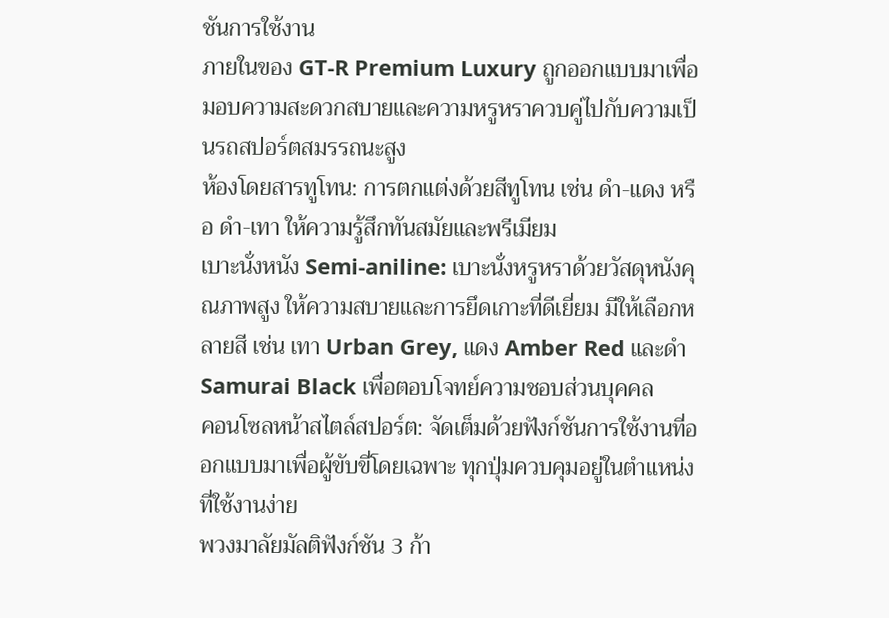ชันการใช้งาน
ภายในของ GT-R Premium Luxury ถูกออกแบบมาเพื่อมอบความสะดวกสบายและความหรูหราควบคู่ไปกับความเป็นรถสปอร์ตสมรรถนะสูง
ห้องโดยสารทูโทน: การตกแต่งด้วยสีทูโทน เช่น ดำ-แดง หรือ ดำ-เทา ให้ความรู้สึกทันสมัยและพรีเมียม
เบาะนั่งหนัง Semi-aniline: เบาะนั่งหรูหราด้วยวัสดุหนังคุณภาพสูง ให้ความสบายและการยึดเกาะที่ดีเยี่ยม มีให้เลือกหลายสี เช่น เทา Urban Grey, แดง Amber Red และดำ Samurai Black เพื่อตอบโจทย์ความชอบส่วนบุคคล
คอนโซลหน้าสไตล์สปอร์ต: จัดเต็มด้วยฟังก์ชันการใช้งานที่ออกแบบมาเพื่อผู้ขับขี่โดยเฉพาะ ทุกปุ่มควบคุมอยู่ในตำแหน่งที่ใช้งานง่าย
พวงมาลัยมัลติฟังก์ชัน 3 ก้า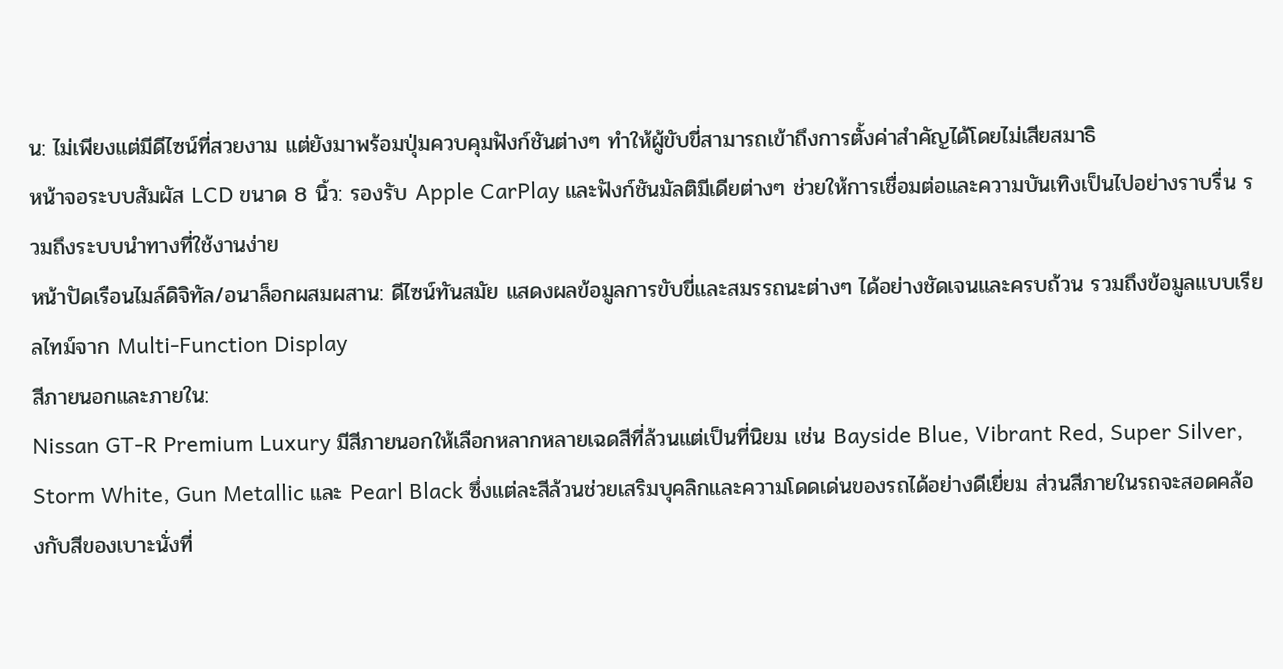น: ไม่เพียงแต่มีดีไซน์ที่สวยงาม แต่ยังมาพร้อมปุ่มควบคุมฟังก์ชันต่างๆ ทำให้ผู้ขับขี่สามารถเข้าถึงการตั้งค่าสำคัญได้โดยไม่เสียสมาธิ
หน้าจอระบบสัมผัส LCD ขนาด 8 นิ้ว: รองรับ Apple CarPlay และฟังก์ชันมัลติมีเดียต่างๆ ช่วยให้การเชื่อมต่อและความบันเทิงเป็นไปอย่างราบรื่น รวมถึงระบบนำทางที่ใช้งานง่าย
หน้าปัดเรือนไมล์ดิจิทัล/อนาล็อกผสมผสาน: ดีไซน์ทันสมัย แสดงผลข้อมูลการขับขี่และสมรรถนะต่างๆ ได้อย่างชัดเจนและครบถ้วน รวมถึงข้อมูลแบบเรียลไทม์จาก Multi-Function Display
สีภายนอกและภายใน:
Nissan GT-R Premium Luxury มีสีภายนอกให้เลือกหลากหลายเฉดสีที่ล้วนแต่เป็นที่นิยม เช่น Bayside Blue, Vibrant Red, Super Silver, Storm White, Gun Metallic และ Pearl Black ซึ่งแต่ละสีล้วนช่วยเสริมบุคลิกและความโดดเด่นของรถได้อย่างดีเยี่ยม ส่วนสีภายในรถจะสอดคล้องกับสีของเบาะนั่งที่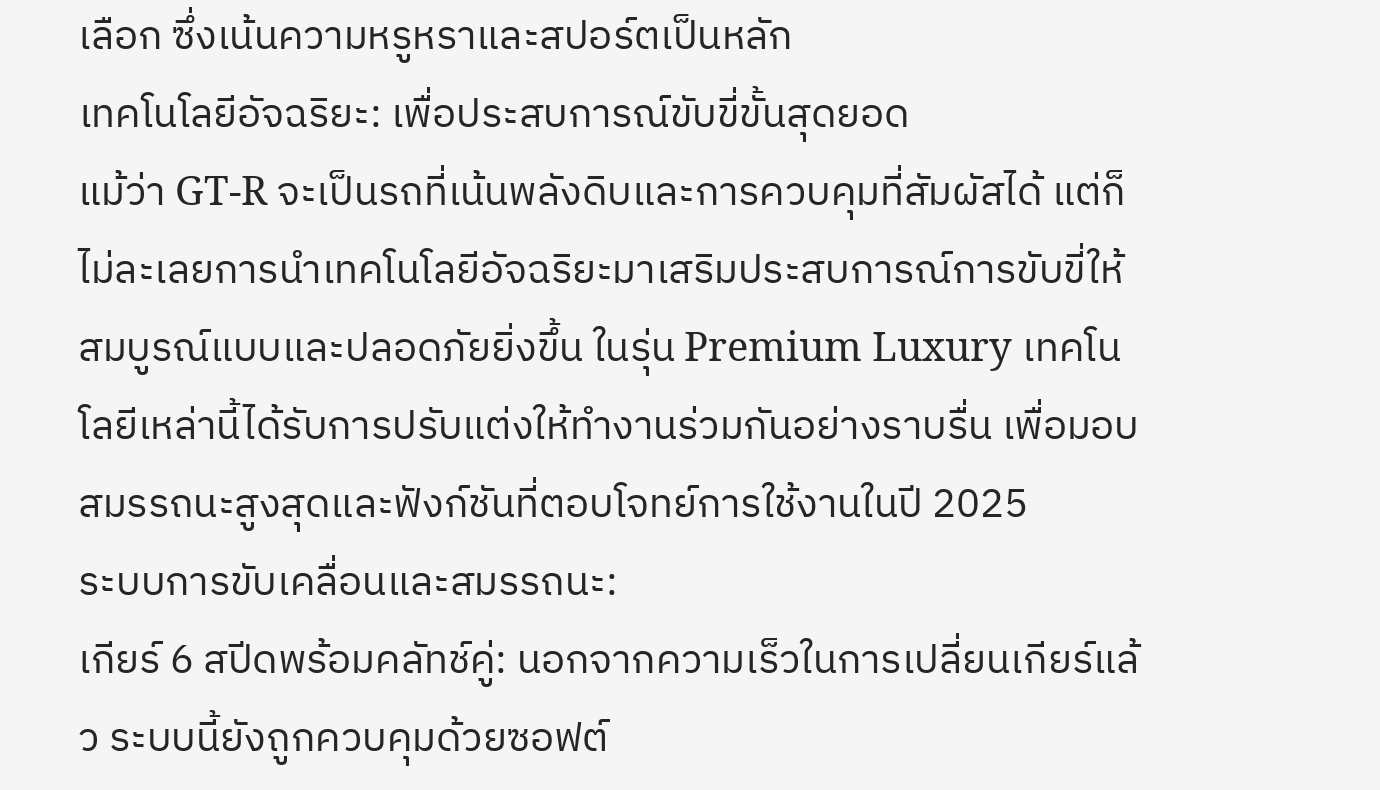เลือก ซึ่งเน้นความหรูหราและสปอร์ตเป็นหลัก
เทคโนโลยีอัจฉริยะ: เพื่อประสบการณ์ขับขี่ขั้นสุดยอด
แม้ว่า GT-R จะเป็นรถที่เน้นพลังดิบและการควบคุมที่สัมผัสได้ แต่ก็ไม่ละเลยการนำเทคโนโลยีอัจฉริยะมาเสริมประสบการณ์การขับขี่ให้สมบูรณ์แบบและปลอดภัยยิ่งขึ้น ในรุ่น Premium Luxury เทคโนโลยีเหล่านี้ได้รับการปรับแต่งให้ทำงานร่วมกันอย่างราบรื่น เพื่อมอบสมรรถนะสูงสุดและฟังก์ชันที่ตอบโจทย์การใช้งานในปี 2025
ระบบการขับเคลื่อนและสมรรถนะ:
เกียร์ 6 สปีดพร้อมคลัทช์คู่: นอกจากความเร็วในการเปลี่ยนเกียร์แล้ว ระบบนี้ยังถูกควบคุมด้วยซอฟต์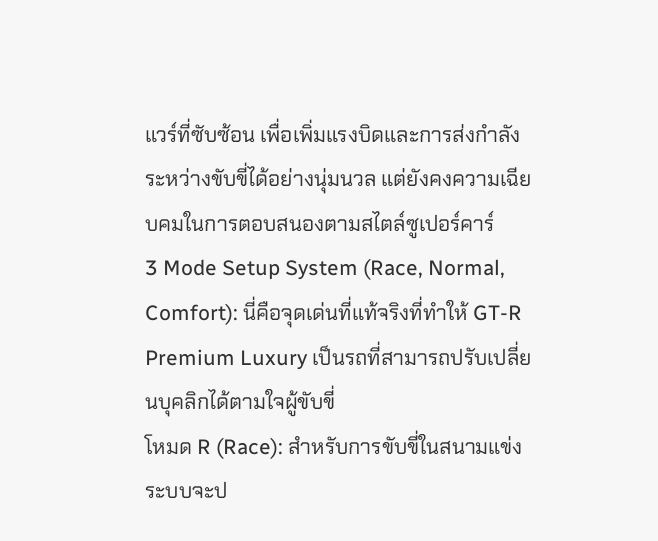แวร์ที่ซับซ้อน เพื่อเพิ่มแรงบิดและการส่งกำลังระหว่างขับขี่ได้อย่างนุ่มนวล แต่ยังคงความเฉียบคมในการตอบสนองตามสไตล์ซูเปอร์คาร์
3 Mode Setup System (Race, Normal, Comfort): นี่คือจุดเด่นที่แท้จริงที่ทำให้ GT-R Premium Luxury เป็นรถที่สามารถปรับเปลี่ยนบุคลิกได้ตามใจผู้ขับขี่
โหมด R (Race): สำหรับการขับขี่ในสนามแข่ง ระบบจะป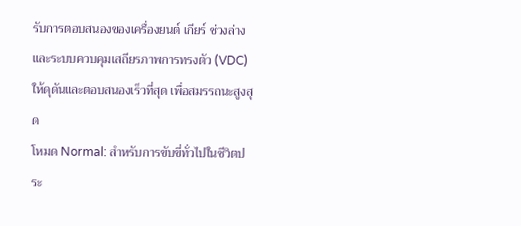รับการตอบสนองของเครื่องยนต์ เกียร์ ช่วงล่าง และระบบควบคุมเสถียรภาพการทรงตัว (VDC) ให้ดุดันและตอบสนองเร็วที่สุด เพื่อสมรรถนะสูงสุด
โหมด Normal: สำหรับการขับขี่ทั่วไปในชีวิตประ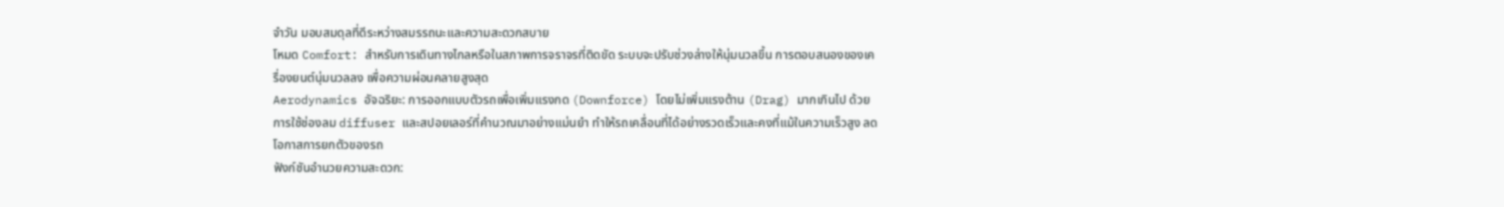จำวัน มอบสมดุลที่ดีระหว่างสมรรถนะและความสะดวกสบาย
โหมด Comfort: สำหรับการเดินทางไกลหรือในสภาพการจราจรที่ติดขัด ระบบจะปรับช่วงล่างให้นุ่มนวลขึ้น การตอบสนองของเครื่องยนต์นุ่มนวลลง เพื่อความผ่อนคลายสูงสุด
Aerodynamics อัจฉริยะ: การออกแบบตัวรถเพื่อเพิ่มแรงกด (Downforce) โดยไม่เพิ่มแรงต้าน (Drag) มากเกินไป ด้วยการใช้ช่องลม diffuser และสปอยเลอร์ที่คำนวณมาอย่างแม่นยำ ทำให้รถเคลื่อนที่ได้อย่างรวดเร็วและคงที่แม้ในความเร็วสูง ลดโอกาสการยกตัวของรถ
ฟังก์ชันอำนวยความสะดวก: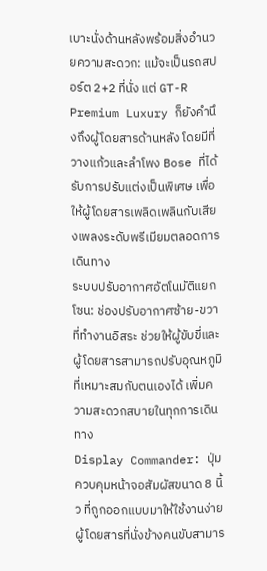เบาะนั่งด้านหลังพร้อมสิ่งอำนวยความสะดวก: แม้จะเป็นรถสปอร์ต 2+2 ที่นั่ง แต่ GT-R Premium Luxury ก็ยังคำนึงถึงผู้โดยสารด้านหลัง โดยมีที่วางแก้วและลำโพง Bose ที่ได้รับการปรับแต่งเป็นพิเศษ เพื่อให้ผู้โดยสารเพลิดเพลินกับเสียงเพลงระดับพรีเมียมตลอดการเดินทาง
ระบบปรับอากาศอัตโนมัติแยกโซน: ช่องปรับอากาศซ้าย-ขวาที่ทำงานอิสระ ช่วยให้ผู้ขับขี่และผู้โดยสารสามารถปรับอุณหภูมิที่เหมาะสมกับตนเองได้ เพิ่มความสะดวกสบายในทุกการเดินทาง
Display Commander: ปุ่มควบคุมหน้าจอสัมผัสขนาด 8 นิ้ว ที่ถูกออกแบบมาให้ใช้งานง่าย ผู้โดยสารที่นั่งข้างคนขับสามาร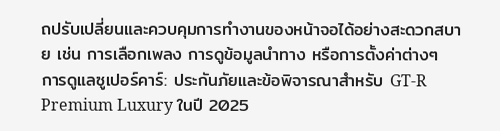ถปรับเปลี่ยนและควบคุมการทำงานของหน้าจอได้อย่างสะดวกสบาย เช่น การเลือกเพลง การดูข้อมูลนำทาง หรือการตั้งค่าต่างๆ
การดูแลซูเปอร์คาร์: ประกันภัยและข้อพิจารณาสำหรับ GT-R Premium Luxury ในปี 2025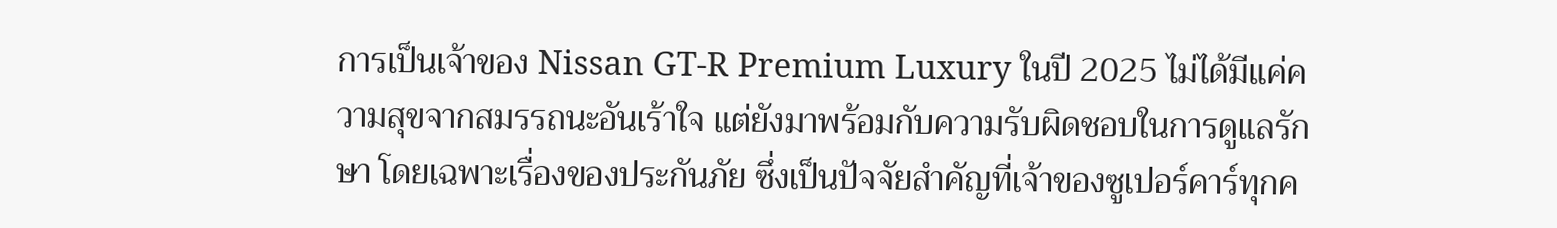การเป็นเจ้าของ Nissan GT-R Premium Luxury ในปี 2025 ไม่ได้มีแค่ความสุขจากสมรรถนะอันเร้าใจ แต่ยังมาพร้อมกับความรับผิดชอบในการดูแลรักษา โดยเฉพาะเรื่องของประกันภัย ซึ่งเป็นปัจจัยสำคัญที่เจ้าของซูเปอร์คาร์ทุกค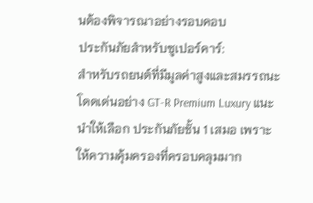นต้องพิจารณาอย่างรอบคอบ
ประกันภัยสำหรับซูเปอร์คาร์:
สำหรับรถยนต์ที่มีมูลค่าสูงและสมรรถนะโดดเด่นอย่าง GT-R Premium Luxury แนะนำให้เลือก ประกันภัยชั้น 1 เสมอ เพราะให้ความคุ้มครองที่ครอบคลุมมาก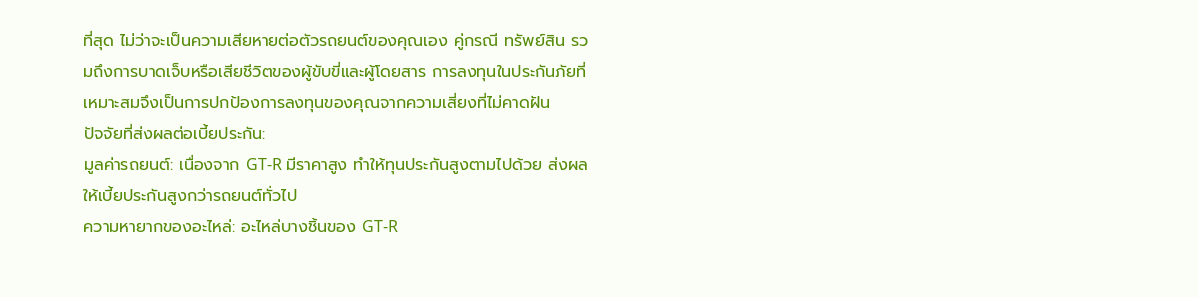ที่สุด ไม่ว่าจะเป็นความเสียหายต่อตัวรถยนต์ของคุณเอง คู่กรณี ทรัพย์สิน รวมถึงการบาดเจ็บหรือเสียชีวิตของผู้ขับขี่และผู้โดยสาร การลงทุนในประกันภัยที่เหมาะสมจึงเป็นการปกป้องการลงทุนของคุณจากความเสี่ยงที่ไม่คาดฝัน
ปัจจัยที่ส่งผลต่อเบี้ยประกัน:
มูลค่ารถยนต์: เนื่องจาก GT-R มีราคาสูง ทำให้ทุนประกันสูงตามไปด้วย ส่งผลให้เบี้ยประกันสูงกว่ารถยนต์ทั่วไป
ความหายากของอะไหล่: อะไหล่บางชิ้นของ GT-R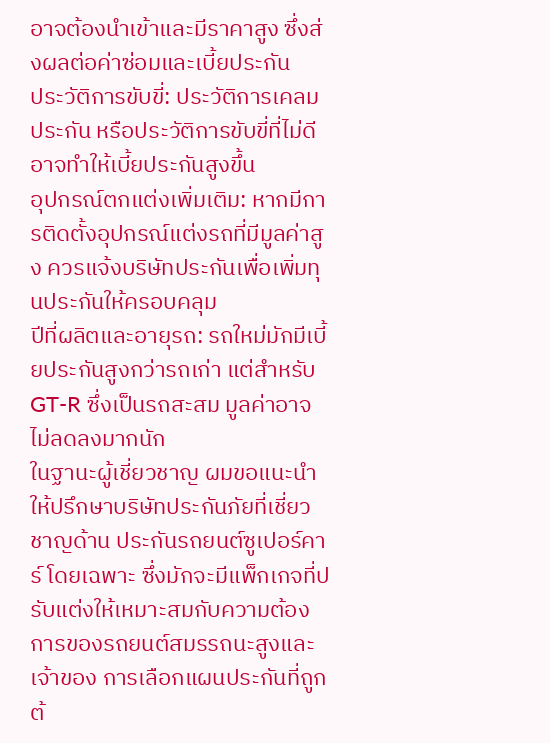อาจต้องนำเข้าและมีราคาสูง ซึ่งส่งผลต่อค่าซ่อมและเบี้ยประกัน
ประวัติการขับขี่: ประวัติการเคลมประกัน หรือประวัติการขับขี่ที่ไม่ดี อาจทำให้เบี้ยประกันสูงขึ้น
อุปกรณ์ตกแต่งเพิ่มเติม: หากมีการติดตั้งอุปกรณ์แต่งรถที่มีมูลค่าสูง ควรแจ้งบริษัทประกันเพื่อเพิ่มทุนประกันให้ครอบคลุม
ปีที่ผลิตและอายุรถ: รถใหม่มักมีเบี้ยประกันสูงกว่ารถเก่า แต่สำหรับ GT-R ซึ่งเป็นรถสะสม มูลค่าอาจไม่ลดลงมากนัก
ในฐานะผู้เชี่ยวชาญ ผมขอแนะนำให้ปรึกษาบริษัทประกันภัยที่เชี่ยวชาญด้าน ประกันรถยนต์ซูเปอร์คาร์ โดยเฉพาะ ซึ่งมักจะมีแพ็กเกจที่ปรับแต่งให้เหมาะสมกับความต้องการของรถยนต์สมรรถนะสูงและเจ้าของ การเลือกแผนประกันที่ถูกต้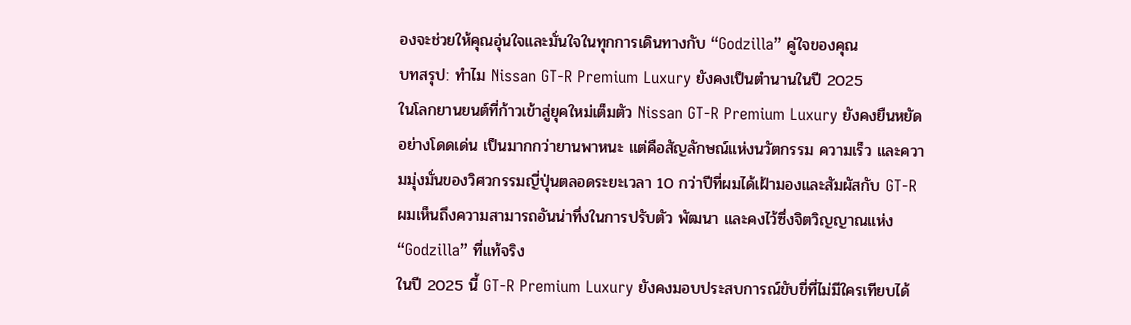องจะช่วยให้คุณอุ่นใจและมั่นใจในทุกการเดินทางกับ “Godzilla” คู่ใจของคุณ
บทสรุป: ทำไม Nissan GT-R Premium Luxury ยังคงเป็นตำนานในปี 2025
ในโลกยานยนต์ที่ก้าวเข้าสู่ยุคใหม่เต็มตัว Nissan GT-R Premium Luxury ยังคงยืนหยัดอย่างโดดเด่น เป็นมากกว่ายานพาหนะ แต่คือสัญลักษณ์แห่งนวัตกรรม ความเร็ว และความมุ่งมั่นของวิศวกรรมญี่ปุ่นตลอดระยะเวลา 10 กว่าปีที่ผมได้เฝ้ามองและสัมผัสกับ GT-R ผมเห็นถึงความสามารถอันน่าทึ่งในการปรับตัว พัฒนา และคงไว้ซึ่งจิตวิญญาณแห่ง “Godzilla” ที่แท้จริง
ในปี 2025 นี้ GT-R Premium Luxury ยังคงมอบประสบการณ์ขับขี่ที่ไม่มีใครเทียบได้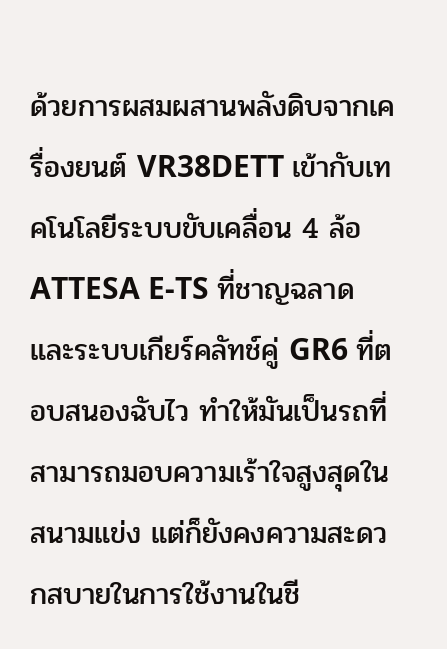ด้วยการผสมผสานพลังดิบจากเครื่องยนต์ VR38DETT เข้ากับเทคโนโลยีระบบขับเคลื่อน 4 ล้อ ATTESA E-TS ที่ชาญฉลาด และระบบเกียร์คลัทช์คู่ GR6 ที่ตอบสนองฉับไว ทำให้มันเป็นรถที่สามารถมอบความเร้าใจสูงสุดในสนามแข่ง แต่ก็ยังคงความสะดวกสบายในการใช้งานในชี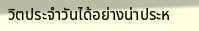วิตประจำวันได้อย่างน่าประห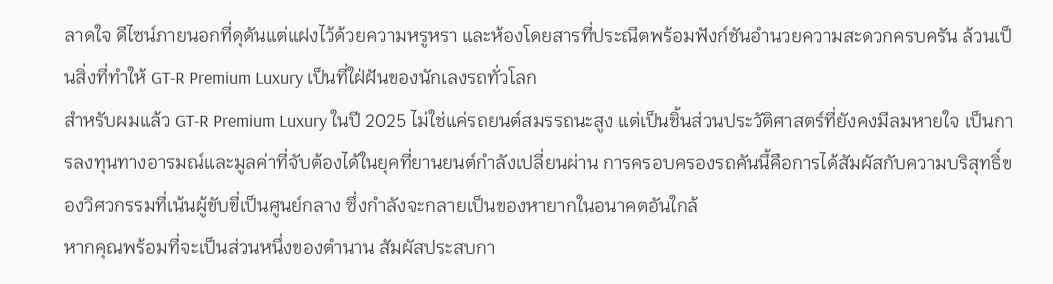ลาดใจ ดีไซน์ภายนอกที่ดุดันแต่แฝงไว้ด้วยความหรูหรา และห้องโดยสารที่ประณีตพร้อมฟังก์ชันอำนวยความสะดวกครบครัน ล้วนเป็นสิ่งที่ทำให้ GT-R Premium Luxury เป็นที่ใฝ่ฝันของนักเลงรถทั่วโลก
สำหรับผมแล้ว GT-R Premium Luxury ในปี 2025 ไม่ใช่แค่รถยนต์สมรรถนะสูง แต่เป็นชิ้นส่วนประวัติศาสตร์ที่ยังคงมีลมหายใจ เป็นการลงทุนทางอารมณ์และมูลค่าที่จับต้องได้ในยุคที่ยานยนต์กำลังเปลี่ยนผ่าน การครอบครองรถคันนี้คือการได้สัมผัสกับความบริสุทธิ์ของวิศวกรรมที่เน้นผู้ขับขี่เป็นศูนย์กลาง ซึ่งกำลังจะกลายเป็นของหายากในอนาคตอันใกล้
หากคุณพร้อมที่จะเป็นส่วนหนึ่งของตำนาน สัมผัสประสบกา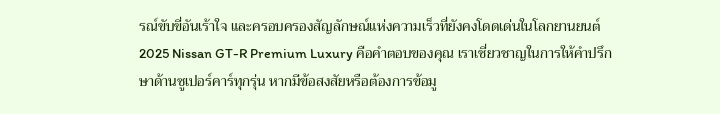รณ์ขับขี่อันเร้าใจ และครอบครองสัญลักษณ์แห่งความเร็วที่ยังคงโดดเด่นในโลกยานยนต์ 2025 Nissan GT-R Premium Luxury คือคำตอบของคุณ เราเชี่ยวชาญในการให้คำปรึกษาด้านซูเปอร์คาร์ทุกรุ่น หากมีข้อสงสัยหรือต้องการข้อมู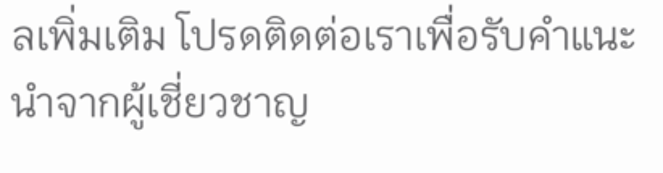ลเพิ่มเติม โปรดติดต่อเราเพื่อรับคำแนะนำจากผู้เชี่ยวชาญ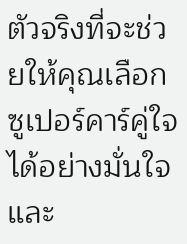ตัวจริงที่จะช่วยให้คุณเลือกซูเปอร์คาร์คู่ใจได้อย่างมั่นใจและ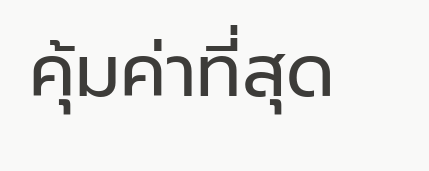คุ้มค่าที่สุด